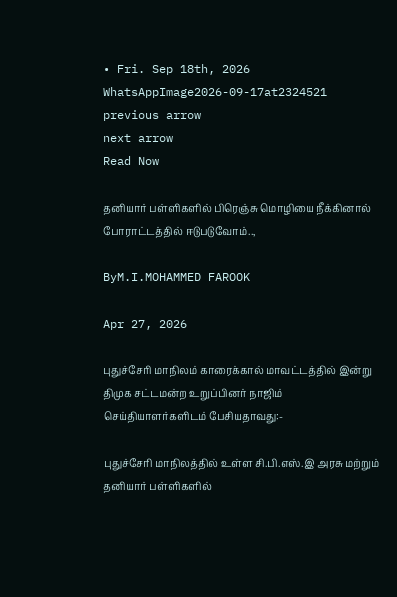• Fri. Sep 18th, 2026
WhatsAppImage2026-09-17at2324521
previous arrow
next arrow
Read Now

தனியார் பள்ளிகளில் பிரெஞ்சு மொழியை நீக்கினால் போராட்டத்தில் ஈடுபடுவோம்..,

ByM.I.MOHAMMED FAROOK

Apr 27, 2026

புதுச்சேரி மாநிலம் காரைக்கால் மாவட்டத்தில் இன்று திமுக சட்டமன்ற உறுப்பினர் நாஜிம் செய்தியாளர்களிடம் பேசியதாவது:-

புதுச்சேரி மாநிலத்தில் உள்ள சி.பி.எஸ்.இ அரசு மற்றும் தனியார் பள்ளிகளில்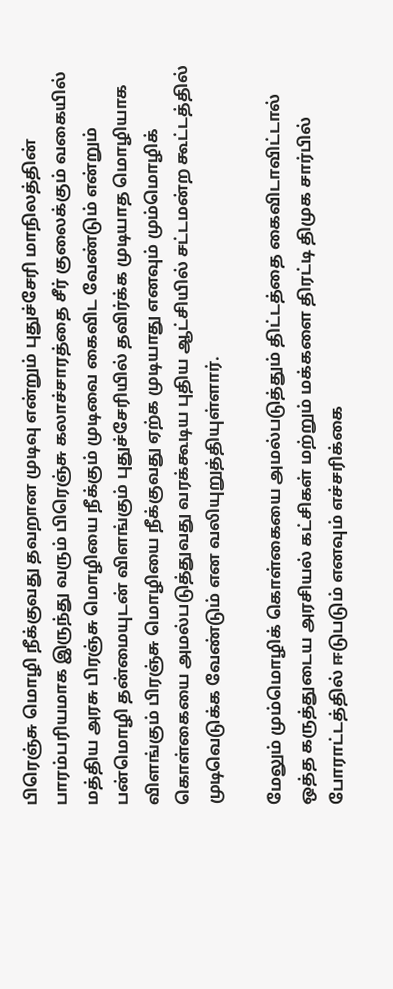பிரெஞ்சு மொழி நீக்குவது தவறான முடிவு என்றும் புதுச்சேரி மாநிலத்தின் பாரம்பரியமாக இருந்து வரும் பிரெஞ்சு கலாச்சாரத்தை சீர் குலைக்கும் வகையில் மத்திய அரசு பிரஞ்சு மொழியை நீக்கும் முடிவை கைவிட வேண்டும் என்றும் பன்மொழி தன்மையுடன் விளங்கும் புதுச்சேரியில் தவிர்க்க முடியாத மொழியாக விளங்கும் பிரஞ்சு மொழியை நீக்குவது ஏற்க முடியாது எனவும் மும்மொழிக் கொள்கையை அமல்படுத்துவது வரக்கூடிய புதிய ஆட்சியில் சட்டமன்ற கூட்டத்தில் முடிவெடுக்க வேண்டும் என வலியுறுத்தியுள்ளார்.

மேலும் மும்மொழிக் கொள்கையை அமல்படுத்தும் திட்டத்தை கைவிடாவிட்டால் ஒத்த கருத்துடைய அரசியல் கட்சிகள் மற்றும் மக்களை திரட்டி திமுக சார்பில் போராட்டத்தில் ஈடுபடும் எனவும் எச்சரிக்கை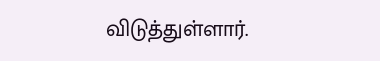விடுத்துள்ளார்.